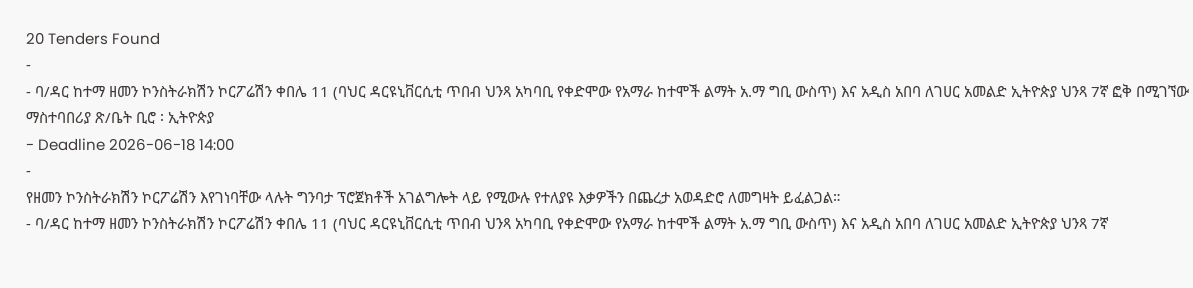20 Tenders Found
-
- ባ/ዳር ከተማ ዘመን ኮንስትራክሽን ኮርፖሬሽን ቀበሌ 11 (ባህር ዳርዩኒቨርሲቲ ጥበብ ህንጻ አካባቢ የቀድሞው የአማራ ከተሞች ልማት አ.ማ ግቢ ውስጥ) እና አዲስ አበባ ለገሀር አመልድ ኢትዮጵያ ህንጻ 7ኛ ፎቅ በሚገኘው ማስተባበሪያ ጽ/ቤት ቢሮ ፡ ኢትዮጵያ
- Deadline 2026-06-18 14:00
-
የዘመን ኮንስትራክሽን ኮርፖሬሽን እየገነባቸው ላሉት ግንባታ ፕሮጀክቶች አገልግሎት ላይ የሚውሉ የተለያዩ እቃዎችን በጨረታ አወዳድሮ ለመግዛት ይፈልጋል።
- ባ/ዳር ከተማ ዘመን ኮንስትራክሽን ኮርፖሬሽን ቀበሌ 11 (ባህር ዳርዩኒቨርሲቲ ጥበብ ህንጻ አካባቢ የቀድሞው የአማራ ከተሞች ልማት አ.ማ ግቢ ውስጥ) እና አዲስ አበባ ለገሀር አመልድ ኢትዮጵያ ህንጻ 7ኛ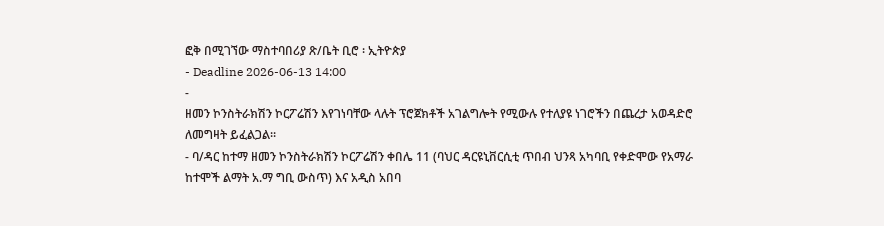ፎቅ በሚገኘው ማስተባበሪያ ጽ/ቤት ቢሮ ፡ ኢትዮጵያ
- Deadline 2026-06-13 14:00
-
ዘመን ኮንስትራክሽን ኮርፖሬሽን እየገነባቸው ላሉት ፕሮጀክቶች አገልግሎት የሚውሉ የተለያዩ ነገሮችን በጨረታ አወዳድሮ ለመግዛት ይፈልጋል።
- ባ/ዳር ከተማ ዘመን ኮንስትራክሽን ኮርፖሬሽን ቀበሌ 11 (ባህር ዳርዩኒቨርሲቲ ጥበብ ህንጻ አካባቢ የቀድሞው የአማራ ከተሞች ልማት አ.ማ ግቢ ውስጥ) እና አዲስ አበባ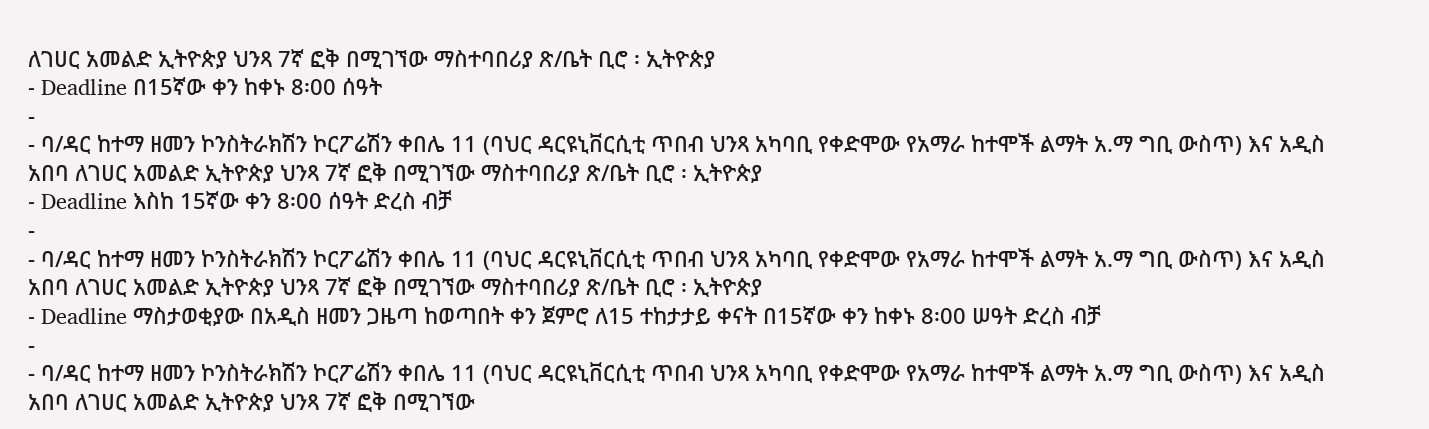ለገሀር አመልድ ኢትዮጵያ ህንጻ 7ኛ ፎቅ በሚገኘው ማስተባበሪያ ጽ/ቤት ቢሮ ፡ ኢትዮጵያ
- Deadline በ15ኛው ቀን ከቀኑ 8፡00 ሰዓት
-
- ባ/ዳር ከተማ ዘመን ኮንስትራክሽን ኮርፖሬሽን ቀበሌ 11 (ባህር ዳርዩኒቨርሲቲ ጥበብ ህንጻ አካባቢ የቀድሞው የአማራ ከተሞች ልማት አ.ማ ግቢ ውስጥ) እና አዲስ አበባ ለገሀር አመልድ ኢትዮጵያ ህንጻ 7ኛ ፎቅ በሚገኘው ማስተባበሪያ ጽ/ቤት ቢሮ ፡ ኢትዮጵያ
- Deadline እስከ 15ኛው ቀን 8፡00 ሰዓት ድረስ ብቻ
-
- ባ/ዳር ከተማ ዘመን ኮንስትራክሽን ኮርፖሬሽን ቀበሌ 11 (ባህር ዳርዩኒቨርሲቲ ጥበብ ህንጻ አካባቢ የቀድሞው የአማራ ከተሞች ልማት አ.ማ ግቢ ውስጥ) እና አዲስ አበባ ለገሀር አመልድ ኢትዮጵያ ህንጻ 7ኛ ፎቅ በሚገኘው ማስተባበሪያ ጽ/ቤት ቢሮ ፡ ኢትዮጵያ
- Deadline ማስታወቂያው በአዲስ ዘመን ጋዜጣ ከወጣበት ቀን ጀምሮ ለ15 ተከታታይ ቀናት በ15ኛው ቀን ከቀኑ 8፡00 ሠዓት ድረስ ብቻ
-
- ባ/ዳር ከተማ ዘመን ኮንስትራክሽን ኮርፖሬሽን ቀበሌ 11 (ባህር ዳርዩኒቨርሲቲ ጥበብ ህንጻ አካባቢ የቀድሞው የአማራ ከተሞች ልማት አ.ማ ግቢ ውስጥ) እና አዲስ አበባ ለገሀር አመልድ ኢትዮጵያ ህንጻ 7ኛ ፎቅ በሚገኘው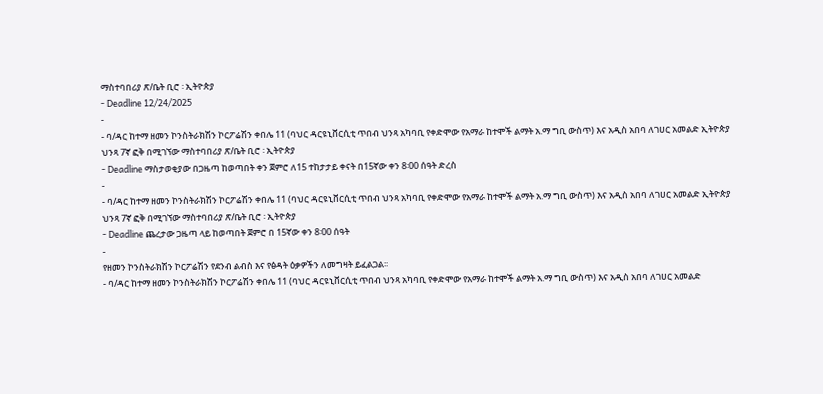ማስተባበሪያ ጽ/ቤት ቢሮ ፡ ኢትዮጵያ
- Deadline 12/24/2025
-
- ባ/ዳር ከተማ ዘመን ኮንስትራክሽን ኮርፖሬሽን ቀበሌ 11 (ባህር ዳርዩኒቨርሲቲ ጥበብ ህንጻ አካባቢ የቀድሞው የአማራ ከተሞች ልማት አ.ማ ግቢ ውስጥ) እና አዲስ አበባ ለገሀር አመልድ ኢትዮጵያ ህንጻ 7ኛ ፎቅ በሚገኘው ማስተባበሪያ ጽ/ቤት ቢሮ ፡ ኢትዮጵያ
- Deadline ማስታወቂያው በጋዜጣ ከወጣበት ቀን ጀምሮ ለ15 ተከታታይ ቀናት በ15ኛው ቀን 8፡00 ሰዓት ድረስ
-
- ባ/ዳር ከተማ ዘመን ኮንስትራክሽን ኮርፖሬሽን ቀበሌ 11 (ባህር ዳርዩኒቨርሲቲ ጥበብ ህንጻ አካባቢ የቀድሞው የአማራ ከተሞች ልማት አ.ማ ግቢ ውስጥ) እና አዲስ አበባ ለገሀር አመልድ ኢትዮጵያ ህንጻ 7ኛ ፎቅ በሚገኘው ማስተባበሪያ ጽ/ቤት ቢሮ ፡ ኢትዮጵያ
- Deadline ጨረታው ጋዜጣ ላይ ከወጣበት ጀምሮ በ 15ኛው ቀን 8፡00 ሰዓት
-
የዘመን ኮንስትራክሽን ኮርፖሬሽን የደንብ ልብስ እና የፅዳት ዕቃዎችን ለመግዛት ይፈልጋል፡፡
- ባ/ዳር ከተማ ዘመን ኮንስትራክሽን ኮርፖሬሽን ቀበሌ 11 (ባህር ዳርዩኒቨርሲቲ ጥበብ ህንጻ አካባቢ የቀድሞው የአማራ ከተሞች ልማት አ.ማ ግቢ ውስጥ) እና አዲስ አበባ ለገሀር አመልድ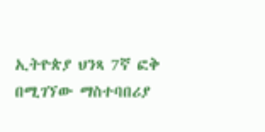ኢትዮጵያ ህንጻ 7ኛ ፎቅ በሚገኘው ማስተባበሪያ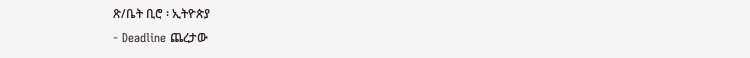ጽ/ቤት ቢሮ ፡ ኢትዮጵያ
- Deadline ጨረታው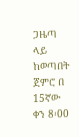ጋዜጣ ላይ ከወጣበት ጀምሮ በ 15ኛው ቀን 8፡00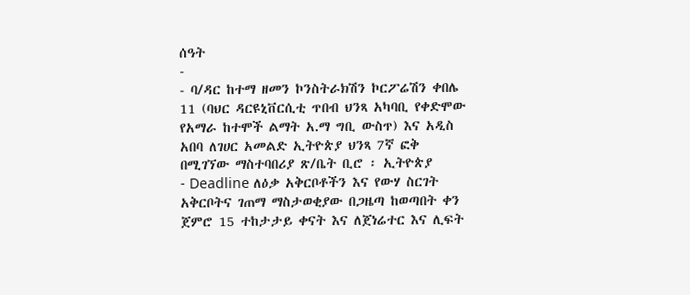ሰዓት
-
- ባ/ዳር ከተማ ዘመን ኮንስትራክሽን ኮርፖሬሽን ቀበሌ 11 (ባህር ዳርዩኒቨርሲቲ ጥበብ ህንጻ አካባቢ የቀድሞው የአማራ ከተሞች ልማት አ.ማ ግቢ ውስጥ) እና አዲስ አበባ ለገሀር አመልድ ኢትዮጵያ ህንጻ 7ኛ ፎቅ በሚገኘው ማስተባበሪያ ጽ/ቤት ቢሮ ፡ ኢትዮጵያ
- Deadline ለዕቃ አቅርቦቶችን እና የውሃ ስርገት አቅርቦትና ገጠማ ማስታወቂያው በጋዜጣ ከወጣበት ቀን ጀምሮ 15 ተከታታይ ቀናት እና ለጀነሬተር እና ሊፍት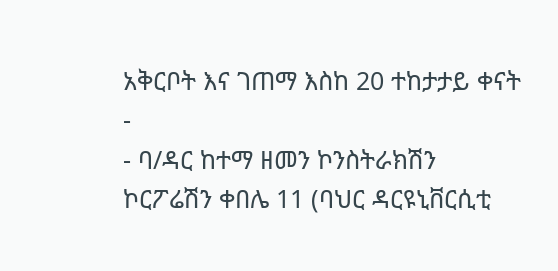አቅርቦት እና ገጠማ እስከ 20 ተከታታይ ቀናት
-
- ባ/ዳር ከተማ ዘመን ኮንስትራክሽን ኮርፖሬሽን ቀበሌ 11 (ባህር ዳርዩኒቨርሲቲ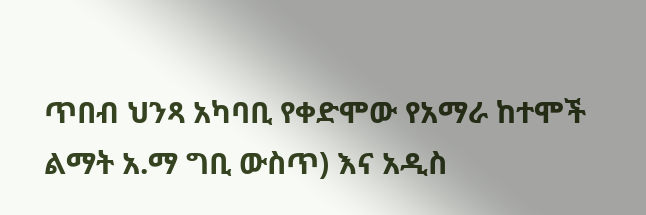ጥበብ ህንጻ አካባቢ የቀድሞው የአማራ ከተሞች ልማት አ.ማ ግቢ ውስጥ) እና አዲስ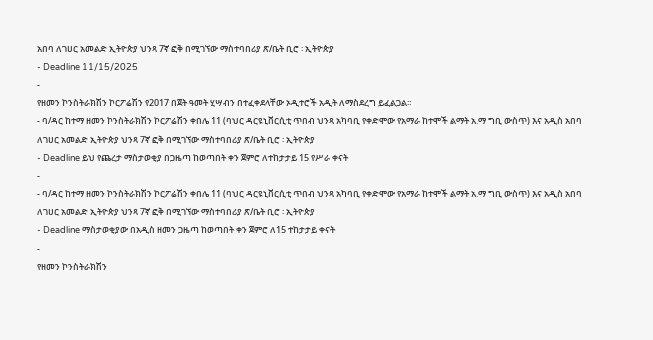አበባ ለገሀር አመልድ ኢትዮጵያ ህንጻ 7ኛ ፎቅ በሚገኘው ማስተባበሪያ ጽ/ቤት ቢሮ ፡ ኢትዮጵያ
- Deadline 11/15/2025
-
የዘመን ኮንስትራክሽን ኮርፖሬሽን የ2017 በጀት ዓመት ሂሣብን በተፈቀደላቸው ኦዲተሮች አዲት ለማስደረግ ይፈልጋል፡፡
- ባ/ዳር ከተማ ዘመን ኮንስትራክሽን ኮርፖሬሽን ቀበሌ 11 (ባህር ዳርዩኒቨርሲቲ ጥበብ ህንጻ አካባቢ የቀድሞው የአማራ ከተሞች ልማት አ.ማ ግቢ ውስጥ) እና አዲስ አበባ ለገሀር አመልድ ኢትዮጵያ ህንጻ 7ኛ ፎቅ በሚገኘው ማስተባበሪያ ጽ/ቤት ቢሮ ፡ ኢትዮጵያ
- Deadline ይህ የጨረታ ማስታወቂያ በጋዜጣ ከወጣበት ቀን ጀምሮ ለተከታታይ 15 የሥራ ቀናት
-
- ባ/ዳር ከተማ ዘመን ኮንስትራክሽን ኮርፖሬሽን ቀበሌ 11 (ባህር ዳርዩኒቨርሲቲ ጥበብ ህንጻ አካባቢ የቀድሞው የአማራ ከተሞች ልማት አ.ማ ግቢ ውስጥ) እና አዲስ አበባ ለገሀር አመልድ ኢትዮጵያ ህንጻ 7ኛ ፎቅ በሚገኘው ማስተባበሪያ ጽ/ቤት ቢሮ ፡ ኢትዮጵያ
- Deadline ማስታወቂያው በአዲስ ዘመን ጋዜጣ ከወጣበት ቀን ጀምሮ ለ15 ተከታታይ ቀናት
-
የዘመን ኮንስትራክሽን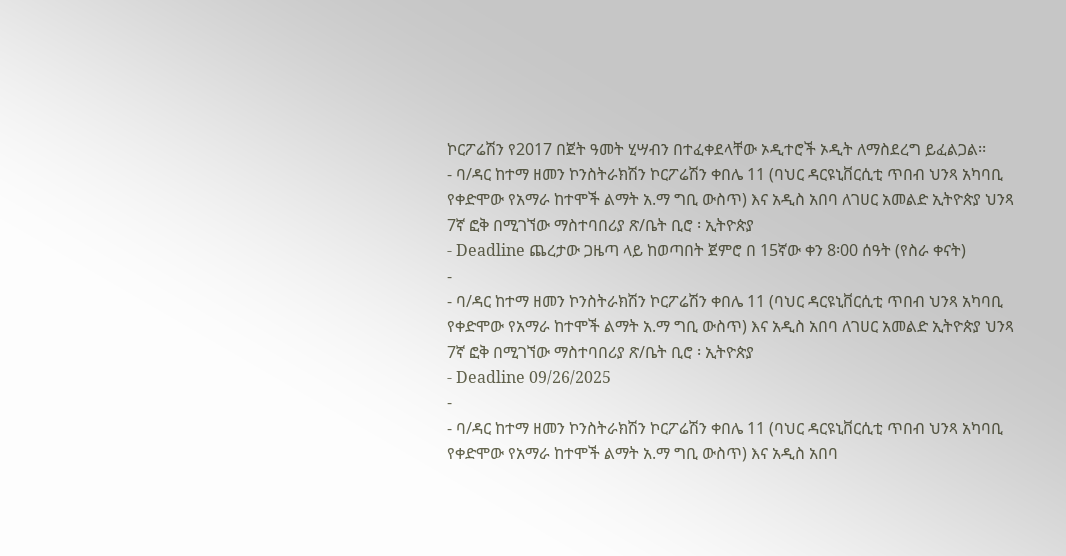ኮርፖሬሽን የ2017 በጀት ዓመት ሂሣብን በተፈቀደላቸው ኦዲተሮች ኦዲት ለማስደረግ ይፈልጋል፡፡
- ባ/ዳር ከተማ ዘመን ኮንስትራክሽን ኮርፖሬሽን ቀበሌ 11 (ባህር ዳርዩኒቨርሲቲ ጥበብ ህንጻ አካባቢ የቀድሞው የአማራ ከተሞች ልማት አ.ማ ግቢ ውስጥ) እና አዲስ አበባ ለገሀር አመልድ ኢትዮጵያ ህንጻ 7ኛ ፎቅ በሚገኘው ማስተባበሪያ ጽ/ቤት ቢሮ ፡ ኢትዮጵያ
- Deadline ጨረታው ጋዜጣ ላይ ከወጣበት ጀምሮ በ 15ኛው ቀን 8፡00 ሰዓት (የስራ ቀናት)
-
- ባ/ዳር ከተማ ዘመን ኮንስትራክሽን ኮርፖሬሽን ቀበሌ 11 (ባህር ዳርዩኒቨርሲቲ ጥበብ ህንጻ አካባቢ የቀድሞው የአማራ ከተሞች ልማት አ.ማ ግቢ ውስጥ) እና አዲስ አበባ ለገሀር አመልድ ኢትዮጵያ ህንጻ 7ኛ ፎቅ በሚገኘው ማስተባበሪያ ጽ/ቤት ቢሮ ፡ ኢትዮጵያ
- Deadline 09/26/2025
-
- ባ/ዳር ከተማ ዘመን ኮንስትራክሽን ኮርፖሬሽን ቀበሌ 11 (ባህር ዳርዩኒቨርሲቲ ጥበብ ህንጻ አካባቢ የቀድሞው የአማራ ከተሞች ልማት አ.ማ ግቢ ውስጥ) እና አዲስ አበባ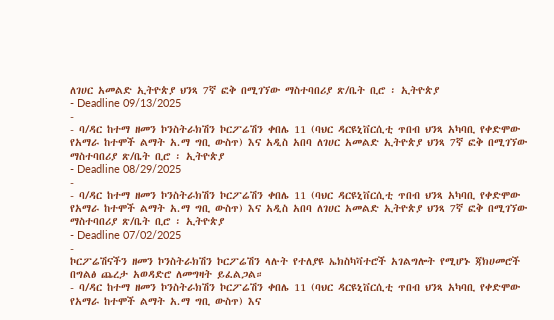ለገሀር አመልድ ኢትዮጵያ ህንጻ 7ኛ ፎቅ በሚገኘው ማስተባበሪያ ጽ/ቤት ቢሮ ፡ ኢትዮጵያ
- Deadline 09/13/2025
-
- ባ/ዳር ከተማ ዘመን ኮንስትራክሽን ኮርፖሬሽን ቀበሌ 11 (ባህር ዳርዩኒቨርሲቲ ጥበብ ህንጻ አካባቢ የቀድሞው የአማራ ከተሞች ልማት አ.ማ ግቢ ውስጥ) እና አዲስ አበባ ለገሀር አመልድ ኢትዮጵያ ህንጻ 7ኛ ፎቅ በሚገኘው ማስተባበሪያ ጽ/ቤት ቢሮ ፡ ኢትዮጵያ
- Deadline 08/29/2025
-
- ባ/ዳር ከተማ ዘመን ኮንስትራክሽን ኮርፖሬሽን ቀበሌ 11 (ባህር ዳርዩኒቨርሲቲ ጥበብ ህንጻ አካባቢ የቀድሞው የአማራ ከተሞች ልማት አ.ማ ግቢ ውስጥ) እና አዲስ አበባ ለገሀር አመልድ ኢትዮጵያ ህንጻ 7ኛ ፎቅ በሚገኘው ማስተባበሪያ ጽ/ቤት ቢሮ ፡ ኢትዮጵያ
- Deadline 07/02/2025
-
ኮርፖሬሽናችን ዘመን ኮንስትራክሽን ኮርፖሬሽን ላሉት የተለያዩ ኤክስካቫተሮች አገልግሎት የሚሆኑ ጃክሀመሮች በግልፅ ጨረታ አወዳድሮ ለመግዛት ይፈልጋል።
- ባ/ዳር ከተማ ዘመን ኮንስትራክሽን ኮርፖሬሽን ቀበሌ 11 (ባህር ዳርዩኒቨርሲቲ ጥበብ ህንጻ አካባቢ የቀድሞው የአማራ ከተሞች ልማት አ.ማ ግቢ ውስጥ) እና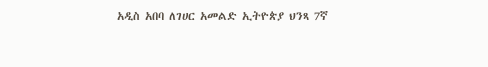አዲስ አበባ ለገሀር አመልድ ኢትዮጵያ ህንጻ 7ኛ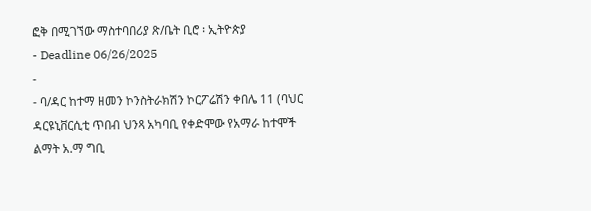ፎቅ በሚገኘው ማስተባበሪያ ጽ/ቤት ቢሮ ፡ ኢትዮጵያ
- Deadline 06/26/2025
-
- ባ/ዳር ከተማ ዘመን ኮንስትራክሽን ኮርፖሬሽን ቀበሌ 11 (ባህር ዳርዩኒቨርሲቲ ጥበብ ህንጻ አካባቢ የቀድሞው የአማራ ከተሞች ልማት አ.ማ ግቢ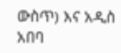ውስጥ) እና አዲስ አበባ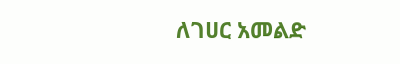ለገሀር አመልድ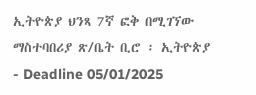ኢትዮጵያ ህንጻ 7ኛ ፎቅ በሚገኘው ማስተባበሪያ ጽ/ቤት ቢሮ ፡ ኢትዮጵያ
- Deadline 05/01/2025